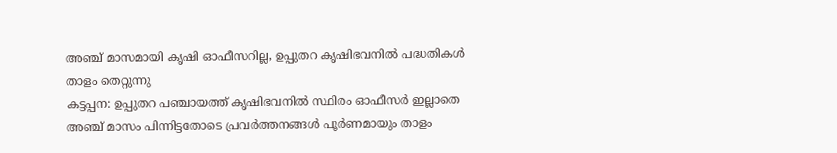അഞ്ച് മാസമായി കൃഷി ഓഫീസറില്ല, ഉപ്പുതറ കൃഷിഭവനിൽ പദ്ധതികൾ താളം തെറ്റുന്നു
കട്ടപ്പന: ഉപ്പുതറ പഞ്ചായത്ത് കൃഷിഭവനിൽ സ്ഥിരം ഓഫീസർ ഇല്ലാതെ അഞ്ച് മാസം പിന്നിട്ടതോടെ പ്രവർത്തനങ്ങൾ പൂർണമായും താളം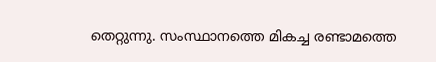തെറ്റുന്നു. സംസ്ഥാനത്തെ മികച്ച രണ്ടാമത്തെ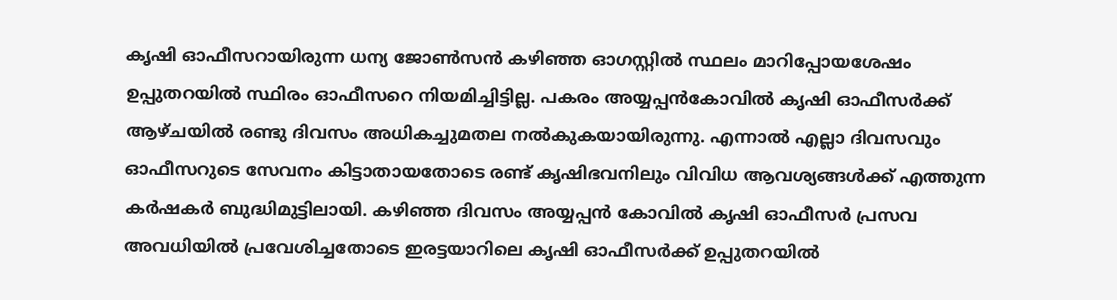കൃഷി ഓഫീസറായിരുന്ന ധന്യ ജോൺസൻ കഴിഞ്ഞ ഓഗസ്റ്റിൽ സ്ഥലം മാറിപ്പോയശേഷം ഉപ്പുതറയിൽ സ്ഥിരം ഓഫീസറെ നിയമിച്ചിട്ടില്ല. പകരം അയ്യപ്പൻകോവിൽ കൃഷി ഓഫീസർക്ക് ആഴ്ചയിൽ രണ്ടു ദിവസം അധികച്ചുമതല നൽകുകയായിരുന്നു. എന്നാൽ എല്ലാ ദിവസവും ഓഫീസറുടെ സേവനം കിട്ടാതായതോടെ രണ്ട് കൃഷിഭവനിലും വിവിധ ആവശ്യങ്ങൾക്ക് എത്തുന്ന കർഷകർ ബുദ്ധിമുട്ടിലായി. കഴിഞ്ഞ ദിവസം അയ്യപ്പൻ കോവിൽ കൃഷി ഓഫീസർ പ്രസവ അവധിയിൽ പ്രവേശിച്ചതോടെ ഇരട്ടയാറിലെ കൃഷി ഓഫീസർക്ക് ഉപ്പുതറയിൽ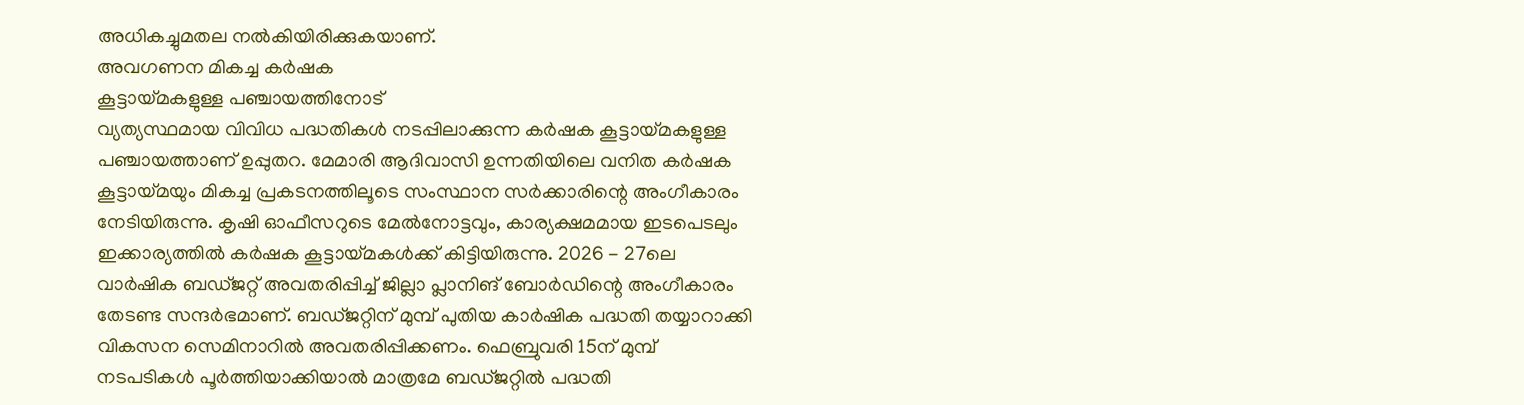അധികച്ചുമതല നൽകിയിരിക്കുകയാണ്.
അവഗണന മികച്ച കർഷക
കൂട്ടായ്മകളുള്ള പഞ്ചായത്തിനോട്
വ്യത്യസ്ഥമായ വിവിധ പദ്ധതികൾ നടപ്പിലാക്കുന്ന കർഷക കൂട്ടായ്മകളുള്ള പഞ്ചായത്താണ് ഉപ്പുതറ. മേമാരി ആദിവാസി ഉന്നതിയിലെ വനിത കർഷക കൂട്ടായ്മയും മികച്ച പ്രകടനത്തിലൂടെ സംസ്ഥാന സർക്കാരിന്റെ അംഗീകാരം നേടിയിരുന്നു. കൃഷി ഓഫീസറുടെ മേൽനോട്ടവും, കാര്യക്ഷമമായ ഇടപെടലും ഇക്കാര്യത്തിൽ കർഷക കൂട്ടായ്മകൾക്ക് കിട്ടിയിരുന്നു. 2026 - 27ലെ വാർഷിക ബഡ്ജറ്റ് അവതരിപ്പിച്ച് ജില്ലാ പ്ലാനിങ് ബോർഡിന്റെ അംഗീകാരം തേടണ്ട സന്ദർഭമാണ്. ബഡ്ജറ്റിന് മുമ്പ് പുതിയ കാർഷിക പദ്ധതി തയ്യാറാക്കി വികസന സെമിനാറിൽ അവതരിപ്പിക്കണം. ഫെബ്രുവരി 15ന് മുമ്പ് നടപടികൾ പൂർത്തിയാക്കിയാൽ മാത്രമേ ബഡ്ജറ്റിൽ പദ്ധതി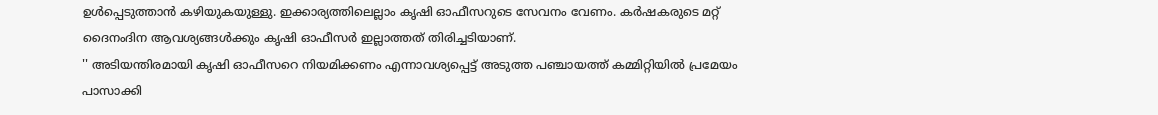ഉൾപ്പെടുത്താൻ കഴിയുകയുള്ളു. ഇക്കാര്യത്തിലെല്ലാം കൃഷി ഓഫീസറുടെ സേവനം വേണം. കർഷകരുടെ മറ്റ് ദൈനംദിന ആവശ്യങ്ങൾക്കും കൃഷി ഓഫീസർ ഇല്ലാത്തത് തിരിച്ചടിയാണ്.
'' അടിയന്തിരമായി കൃഷി ഓഫീസറെ നിയമിക്കണം എന്നാവശ്യപ്പെട്ട് അടുത്ത പഞ്ചായത്ത് കമ്മിറ്റിയിൽ പ്രമേയം പാസാക്കി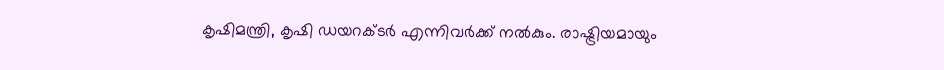കൃഷിമന്ത്രി, കൃഷി ഡയറക്ടർ എന്നിവർക്ക് നൽകും. രാഷ്ട്രിയമായും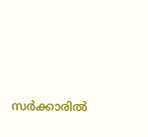സർക്കാരിൽ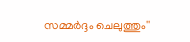സമ്മർദ്ദം ചെലുത്തും''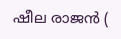ഷീല രാജൻ (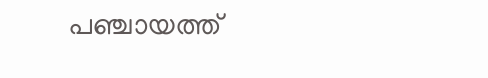പഞ്ചായത്ത്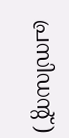പ്രസിഡന്റ് )